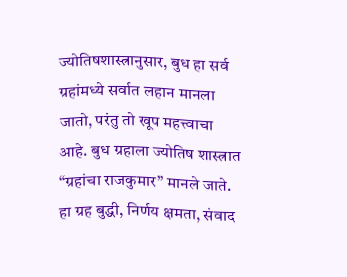ज्योतिषशास्त्रानुसार, बुध हा सर्व ग्रहांमध्ये सर्वात लहान मानला जातो, परंतु तो खूप महत्त्वाचा आहे. बुध ग्रहाला ज्योतिष शास्त्रात “ग्रहांचा राजकुमार” मानले जाते. हा ग्रह बुद्धी, निर्णय क्षमता, संवाद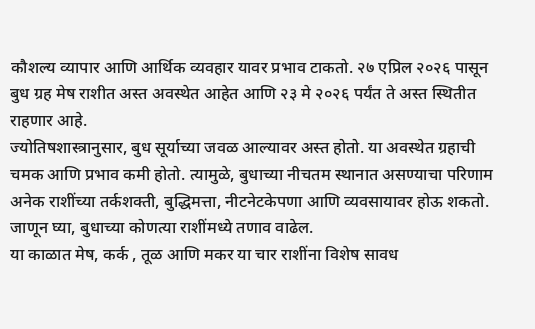कौशल्य व्यापार आणि आर्थिक व्यवहार यावर प्रभाव टाकतो. २७ एप्रिल २०२६ पासून बुध ग्रह मेष राशीत अस्त अवस्थेत आहेत आणि २३ मे २०२६ पर्यंत ते अस्त स्थितीत राहणार आहे.
ज्योतिषशास्त्रानुसार, बुध सूर्याच्या जवळ आल्यावर अस्त होतो. या अवस्थेत ग्रहाची चमक आणि प्रभाव कमी होतो. त्यामुळे, बुधाच्या नीचतम स्थानात असण्याचा परिणाम अनेक राशींच्या तर्कशक्ती, बुद्धिमत्ता, नीटनेटकेपणा आणि व्यवसायावर होऊ शकतो. जाणून घ्या, बुधाच्या कोणत्या राशींमध्ये तणाव वाढेल.
या काळात मेष, कर्क , तूळ आणि मकर या चार राशींना विशेष सावध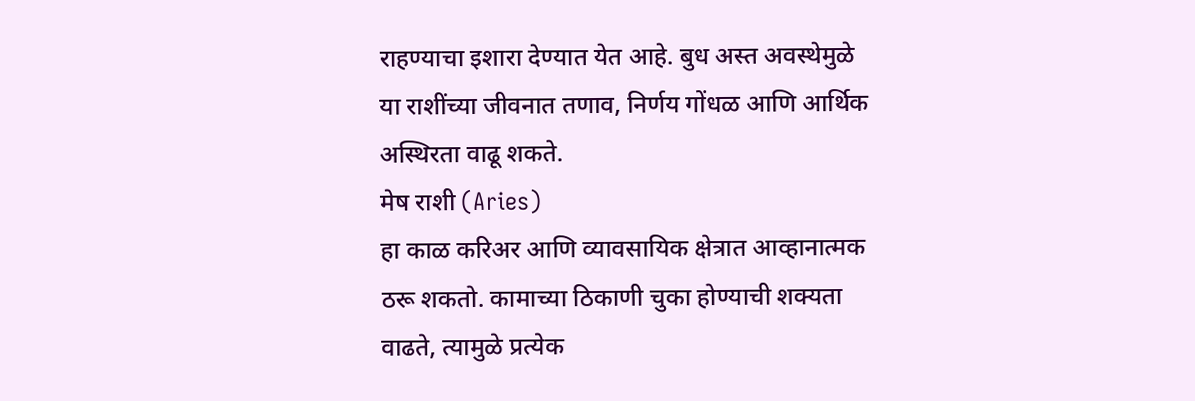राहण्याचा इशारा देण्यात येत आहे. बुध अस्त अवस्थेमुळे या राशींच्या जीवनात तणाव, निर्णय गोंधळ आणि आर्थिक अस्थिरता वाढू शकते.
मेष राशी (Aries)
हा काळ करिअर आणि व्यावसायिक क्षेत्रात आव्हानात्मक ठरू शकतो. कामाच्या ठिकाणी चुका होण्याची शक्यता वाढते, त्यामुळे प्रत्येक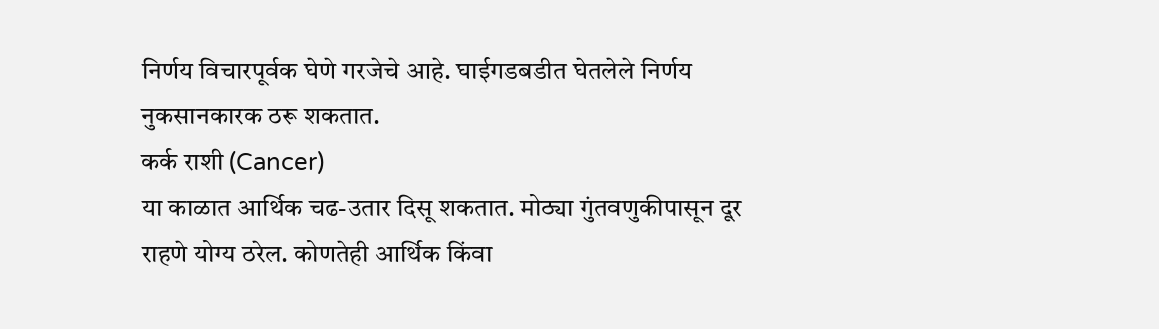निर्णय विचारपूर्वक घेणे गरजेचे आहे. घाईगडबडीत घेतलेले निर्णय नुकसानकारक ठरू शकतात.
कर्क राशी (Cancer)
या काळात आर्थिक चढ-उतार दिसू शकतात. मोठ्या गुंतवणुकीपासून दूर राहणे योग्य ठरेल. कोणतेही आर्थिक किंवा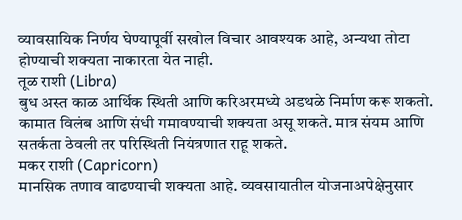व्यावसायिक निर्णय घेण्यापूर्वी सखोल विचार आवश्यक आहे, अन्यथा तोटा होण्याची शक्यता नाकारता येत नाही.
तूळ राशी (Libra)
बुध अस्त काळ आर्थिक स्थिती आणि करिअरमध्ये अडथळे निर्माण करू शकतो. कामात विलंब आणि संधी गमावण्याची शक्यता असू शकते. मात्र संयम आणि सतर्कता ठेवली तर परिस्थिती नियंत्रणात राहू शकते.
मकर राशी (Capricorn)
मानसिक तणाव वाढण्याची शक्यता आहे. व्यवसायातील योजनाअपेक्षेनुसार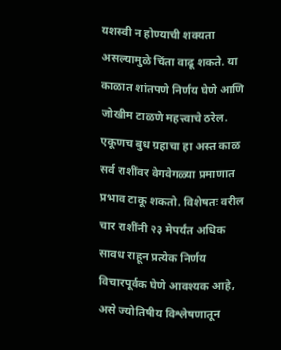यशस्वी न होण्याची शक्यता असल्यामुळे चिंता वाढू शकते. या काळात शांतपणे निर्णय घेणे आणि जोखीम टाळणे महत्त्वाचे ठरेल.
एकूणच बुध ग्रहाचा हा अस्त काळ सर्व राशींवर वेगवेगळ्या प्रमाणात प्रभाव टाकू शकतो. विशेषतः वरील चार राशींनी २३ मेपर्यंत अधिक सावध राहून प्रत्येक निर्णय विचारपूर्वक घेणे आवश्यक आहे, असे ज्योतिषीय विश्लेषणातून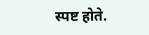स्पष्ट होते.